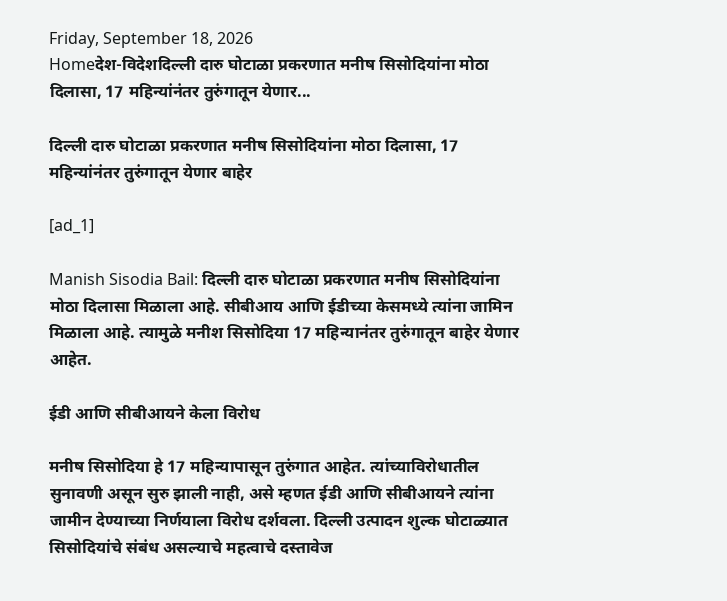Friday, September 18, 2026
Homeदेश-विदेशदिल्ली दारु घोटाळा प्रकरणात मनीष सिसोदियांना मोठा दिलासा, 17 महिन्यांनंतर तुरुंगातून येणार...

दिल्ली दारु घोटाळा प्रकरणात मनीष सिसोदियांना मोठा दिलासा, 17 महिन्यांनंतर तुरुंगातून येणार बाहेर

[ad_1]

Manish Sisodia Bail: दिल्ली दारु घोटाळा प्रकरणात मनीष सिसोदियांना मोठा दिलासा मिळाला आहे. सीबीआय आणि ईडीच्या केसमध्ये त्यांना जामिन मिळाला आहे. त्यामुळे मनीश सिसोदिया 17 महिन्यानंतर तुरुंगातून बाहेर येणार आहेत.

ईडी आणि सीबीआयने केला विरोध

मनीष सिसोदिया हे 17 महिन्यापासून तुरुंगात आहेत. त्यांच्याविरोधातील सुनावणी असून सुरु झाली नाही, असे म्हणत ईडी आणि सीबीआयने त्यांना जामीन देण्याच्या निर्णयाला विरोध दर्शवला. दिल्ली उत्पादन शुल्क घोटाळ्यात सिसोदियांचे संबंध असल्याचे महत्वाचे दस्तावेज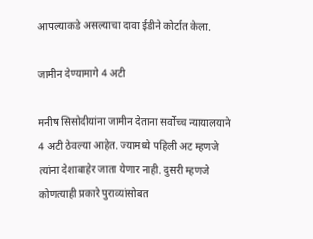आपल्याकडे असल्याचा दावा ईडीने कोर्टात केला.

जामीन देण्यामागे 4 अटी

मनीष सिसोदीयांना जामीन देताना सर्वोच्च न्यायालयाने 4 अटी ठेवल्या आहेत. ज्यामध्ये पहिली अट म्हणजे त्यांना देशाबाहेर जाता येणार नाही. दुसरी म्हणजे कोणत्याही प्रकारे पुराव्यांसोबत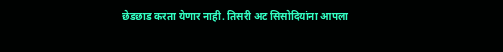छेडछाड करता येणार नाही. तिसरी अट सिसोदियांना आपला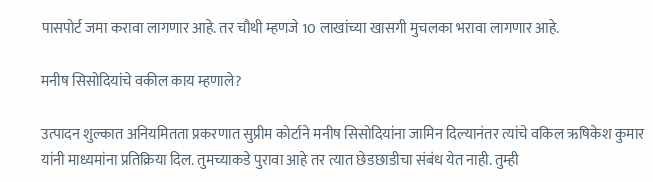पासपोर्ट जमा करावा लागणार आहे. तर चौथी म्हणजे 10 लाखांच्या खासगी मुचलका भरावा लागणार आहे.

मनीष सिसोदियांचे वकील काय म्हणाले?

उत्पादन शुल्कात अनियमितता प्रकरणात सुप्रीम कोर्टाने मनीष सिसोदियांना जामिन दिल्यानंतर त्यांचे वकिल ऋषिकेश कुमार यांनी माध्यमांना प्रतिक्रिया दिल. तुमच्याकडे पुरावा आहे तर त्यात छेडछाडीचा संबंध येत नाही. तुम्ही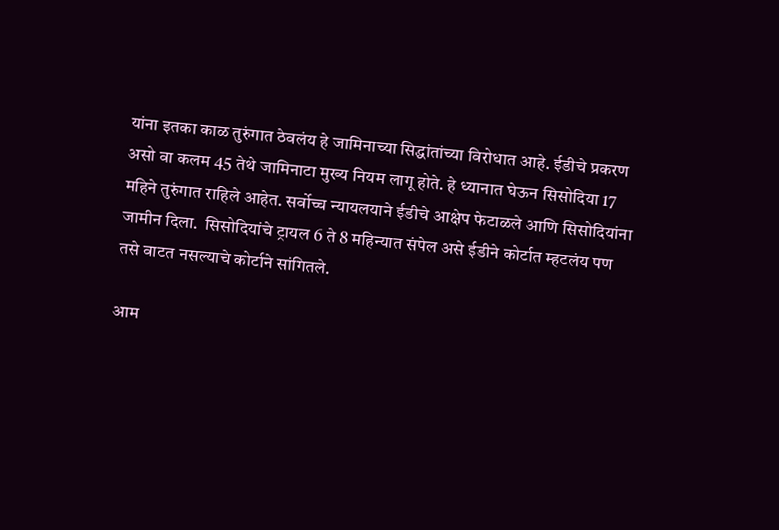यांना इतका काळ तुरुंगात ठेवलंय हे जामिनाच्या सिद्धांतांच्या विरोधात आहे. ईडीचे प्रकरण असो वा कलम 45 तेथे जामिनाटा मुख्य नियम लागू होते. हे ध्यानात घेऊन सिसोदिया 17 महिने तुरुंगात राहिले आहेत. सर्वोच्च न्यायलयाने ईडीचे आक्षेप फेटाळले आणि सिसोदियांना जामीन दिला.  सिसोदियांचे ट्रायल 6 ते 8 महिन्यात संपेल असे ईडीने कोर्टात म्हटलंय पण तसे वाटत नसल्याचे कोर्टाने सांगितले.

आम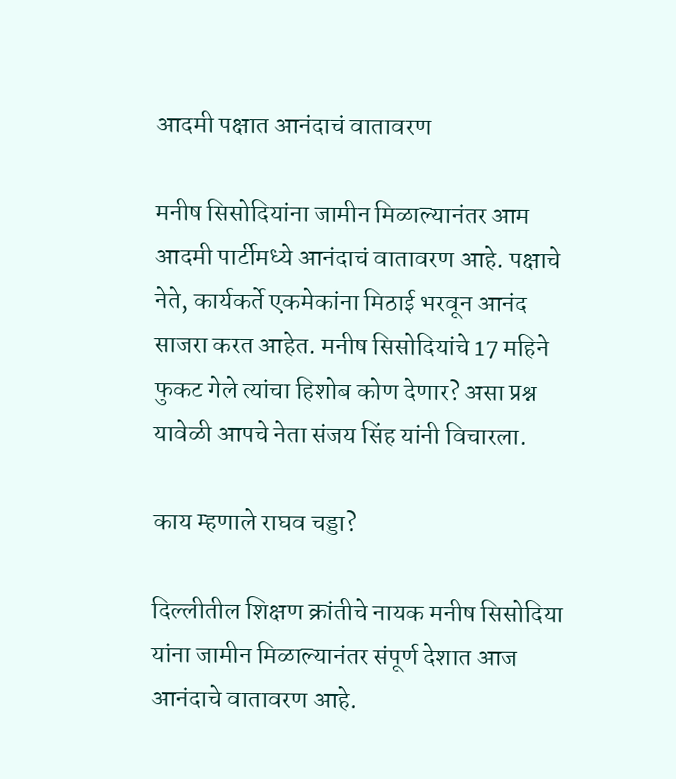आदमी पक्षात आनंदाचं वातावरण

मनीष सिसोदियांना जामीन मिळाल्यानंतर आम आदमी पार्टीमध्ये आनंदाचं वातावरण आहे. पक्षाचे नेते, कार्यकर्ते एकमेकांना मिठाई भरवून आनंद साजरा करत आहेत. मनीष सिसोदियांचे 17 महिने फुकट गेले त्यांचा हिशोब कोण देणार? असा प्रश्न यावेळी आपचे नेता संजय सिंह यांनी विचारला.

काय म्हणाले राघव चड्डा?

दिल्लीतील शिक्षण क्रांतीचे नायक मनीष सिसोदिया यांना जामीन मिळाल्यानंतर संपूर्ण देशात आज आनंदाचे वातावरण आहे.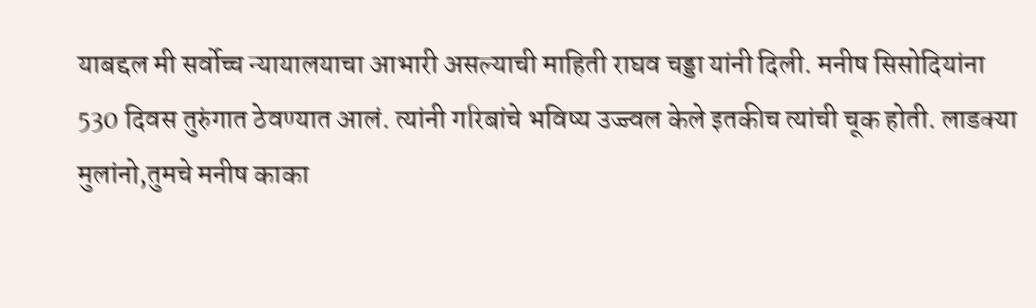याबद्दल मी सर्वोच्च न्यायालयाचा आभारी असल्याची माहिती राघव चड्डा यांनी दिली. मनीष सिसोदियांना 530 दिवस तुरुंगात ठेवण्यात आलं. त्यांनी गरिबांचे भविष्य उज्ज्वल केले इतकीच त्यांची चूक होती. लाडक्या मुलांनो,तुमचे मनीष काका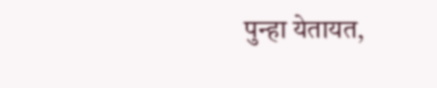पुन्हा येतायत,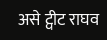असे ट्वीट राघव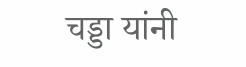चड्डा यांनी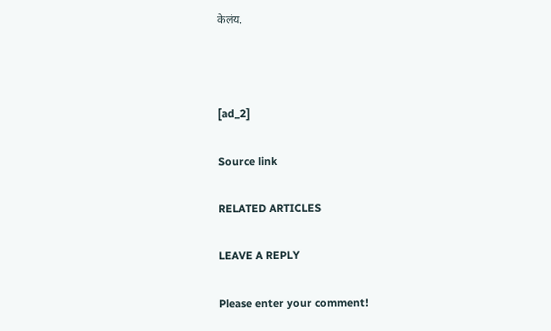केलंय.



[ad_2]

Source link

RELATED ARTICLES

LEAVE A REPLY

Please enter your comment!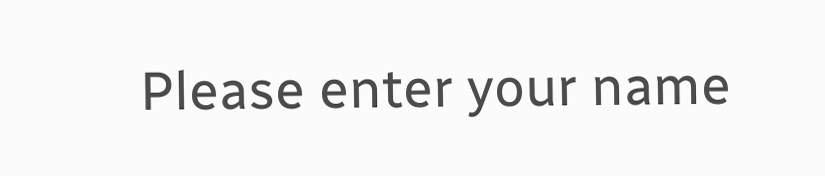Please enter your name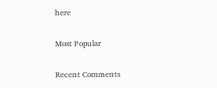here

Most Popular

Recent Comments